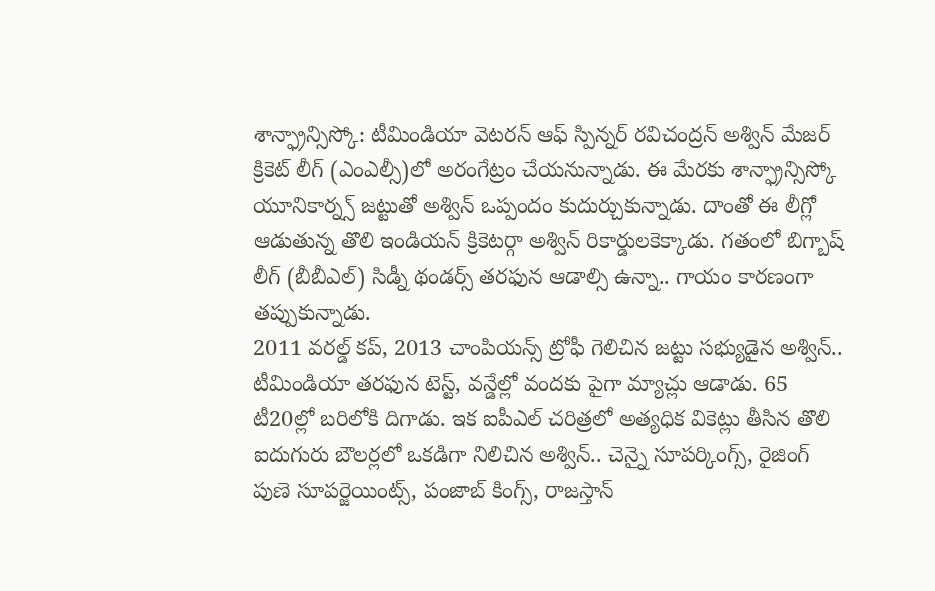శాన్ఫ్రాన్సిస్కో: టీమిండియా వెటరన్ ఆఫ్ స్పిన్నర్ రవిచంద్రన్ అశ్విన్ మేజర్ క్రికెట్ లీగ్ (ఎంఎల్సీ)లో అరంగేట్రం చేయనున్నాడు. ఈ మేరకు శాన్ఫ్రాన్సిస్కో యూనికార్న్స్ జట్టుతో అశ్విన్ ఒప్పందం కుదుర్చుకున్నాడు. దాంతో ఈ లీగ్లో ఆడుతున్న తొలి ఇండియన్ క్రికెటర్గా అశ్విన్ రికార్డులకెక్కాడు. గతంలో బిగ్బాష్ లీగ్ (బీబీఎల్) సిడ్నీ థండర్స్ తరఫున ఆడాల్సి ఉన్నా.. గాయం కారణంగా తప్పుకున్నాడు.
2011 వరల్డ్ కప్, 2013 చాంపియన్స్ ట్రోఫీ గెలిచిన జట్టు సభ్యుడైన అశ్విన్.. టీమిండియా తరఫున టెస్ట్, వన్డేల్లో వందకు పైగా మ్యాచ్లు ఆడాడు. 65 టీ20ల్లో బరిలోకి దిగాడు. ఇక ఐపీఎల్ చరిత్రలో అత్యధిక వికెట్లు తీసిన తొలి ఐదుగురు బౌలర్లలో ఒకడిగా నిలిచిన అశ్విన్.. చెన్నై సూపర్కింగ్స్, రైజింగ్ పుణె సూపర్జెయింట్స్, పంజాబ్ కింగ్స్, రాజస్తాన్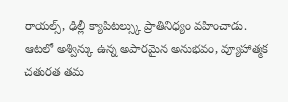రాయల్స్, ఢిల్లీ క్యాపిటల్స్కు ప్రాతినిధ్యం వహించాడు.
ఆటలో అశ్విన్కు ఉన్న అపారమైన అనుభవం, వ్యూహాత్మక చతురత తమ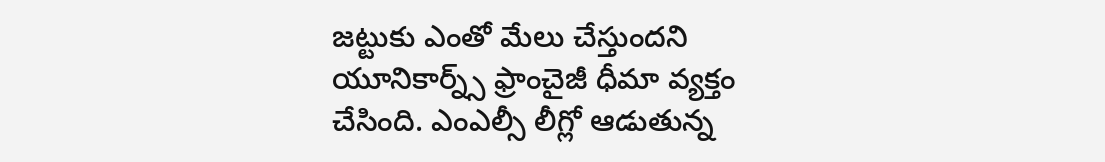జట్టుకు ఎంతో మేలు చేస్తుందని యూనికార్న్స్ ఫ్రాంచైజీ ధీమా వ్యక్తం చేసింది. ఎంఎల్సీ లీగ్లో ఆడుతున్న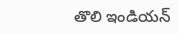తొలి ఇండియన్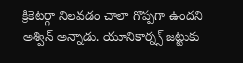క్రికెటర్గా నిలవడం చాలా గొప్పగా ఉందని అశ్విన్ అన్నాడు. యూనికార్న్స్ జట్టుకు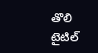తొలి టైటిల్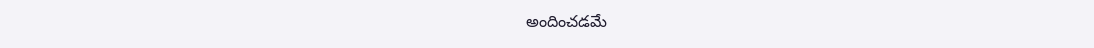అందించడమే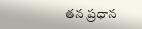తన ప్రధాన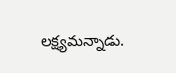లక్ష్యమన్నాడు.